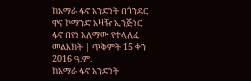ከአማራ ፋኖ አንድነት በጎንደር ዋና ኮማንድ አዛዥ ኢንጅነር ፋኖ በየነ አለማው የተላለፈ መልእክት | ጥቅምት 15 ቀን 2016 ዓ.ም.
ከአማራ ፋኖ አንድነት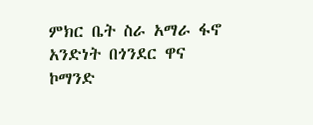ምክር ቤት ስራ አማራ ፋኖ አንድነት በጎንደር ዋና ኮማንድ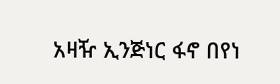አዛዥ ኢንጅነር ፋኖ በየነ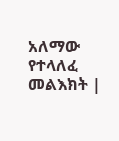አለማው የተላለፈ መልእክት |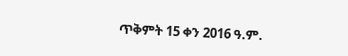ጥቅምት 15 ቀን 2016 ዓ.ም.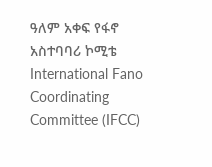ዓለም አቀፍ የፋኖ አስተባባሪ ኮሚቴ
International Fano Coordinating Committee (IFCC)